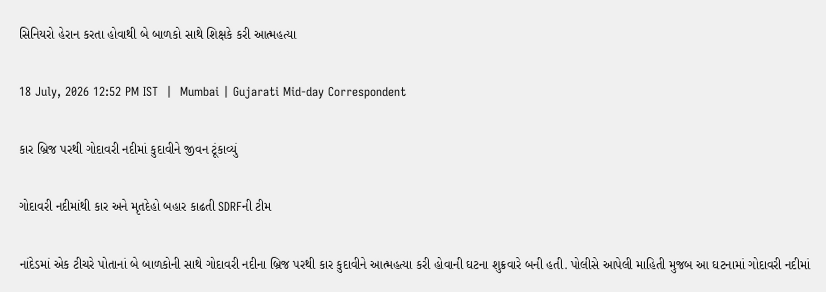સિનિયરો હેરાન કરતા હોવાથી બે બાળકો સાથે શિક્ષકે કરી આત્મહત્યા

18 July, 2026 12:52 PM IST  |  Mumbai | Gujarati Mid-day Correspondent

કાર બ્રિજ પરથી ગોદાવરી નદીમાં કુદાવીને જીવન ટૂંકાવ્યું

ગોદાવરી નદીમાંથી કાર અને મૃતદેહો બહાર કાઢતી SDRFની ટીમ

નાંદેડમાં એક ટીચરે પોતાનાં બે બાળકોની સાથે ગોદાવરી નદીના બ્રિજ પરથી કાર કુદાવીને આત્મહત્યા કરી હોવાની ઘટના શુક્રવારે બની હતી. પોલીસે આપેલી માહિતી મુજબ આ ઘટનામાં ગોદાવરી નદીમાં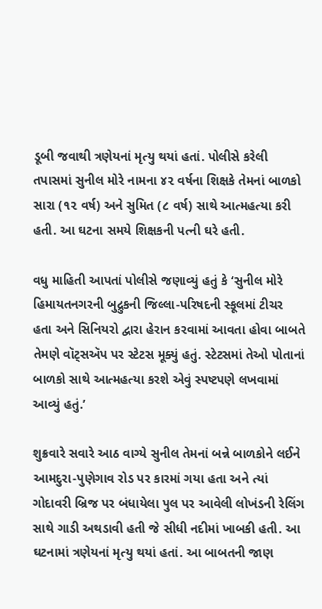ડૂબી જવાથી ત્રણેયનાં મૃત્યુ થયાં હતાં. પોલીસે કરેલી તપાસમાં સુનીલ મોરે નામના ૪૨ વર્ષના શિક્ષકે તેમનાં બાળકો સારા (૧૨ વર્ષ) અને સુમિત (૮ વર્ષ) સાથે આત્મહત્યા કરી હતી. આ ઘટના સમયે શિક્ષકની પત્ની ઘરે હતી.

વધુ માહિતી આપતાં પોલીસે જણાવ્યું હતું કે ‘સુનીલ મોરે હિમાયતનગરની બુદ્રુકની જિલ્લા-પરિષદની સ્કૂલમાં ટીચર હતા અને સિનિયરો દ્વારા હેરાન કરવામાં આવતા હોવા બાબતે તેમણે વૉટ્સઍપ પર સ્ટેટસ મૂક્યું હતું. સ્ટેટસમાં તેઓ પોતાનાં બાળકો સાથે આત્મહત્યા કરશે એવું સ્પષ્ટપણે લખવામાં આવ્યું હતું.’

શુક્રવારે સવારે આઠ વાગ્યે સુનીલ તેમનાં બન્ને બાળકોને લઈને આમદુરા-પુણેગાવ રોડ પર કારમાં ગયા હતા અને ત્યાં ગોદાવરી બ્રિજ પર બંધાયેલા પુલ પર આવેલી લોખંડની રેલિંગ સાથે ગાડી અથડાવી હતી જે સીધી નદીમાં ખાબકી હતી. આ ઘટનામાં ત્રણેયનાં મૃત્યુ થયાં હતાં. આ બાબતની જાણ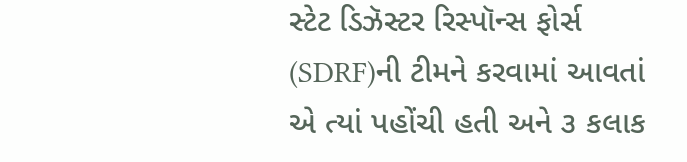સ્ટેટ ડિઝૅસ્ટર રિસ્પૉન્સ ફોર્સ (SDRF)ની ટીમને કરવામાં આવતાં એ ત્યાં પહોંચી હતી અને ૩ કલાક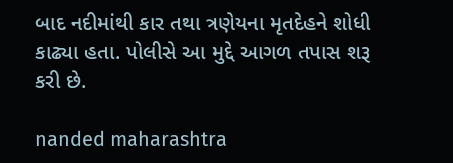બાદ નદીમાંથી કાર તથા ત્રણેયના મૃતદેહને શોધી કાઢ્યા હતા. પોલીસે આ મુદ્દે આગળ તપાસ શરૂ કરી છે.

nanded maharashtra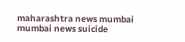maharashtra news mumbai mumbai news suicide